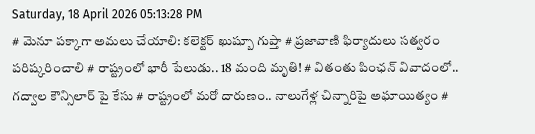Saturday, 18 April 2026 05:13:28 PM
# మెనూ పక్కాగా అమలు చేయాలి: కలెక్టర్ ఖుష్బూ గుప్తా # ప్రజావాణి ఫిర్యాదులు సత్వరం పరిష్కరించాలి # రాష్ట్రంలో భారీ పేలుడు.. 18 మంది మృతి! # వితంతు పింఛన్ వివాదంలో.. గద్వాల కౌన్సిలార్ పై కేసు # రాష్ట్రంలో మరో దారుణం.. నాలుగేళ్ల చిన్నారిపై అఘాయిత్యం #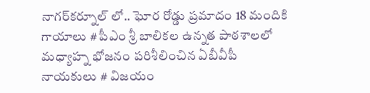నాగర్‌కర్నూల్ లో.. ఘోర రోడ్డు ప్రమాదం 18 మందికి గాయాలు # పీఎం శ్రీ బాలికల ఉన్నత పాఠశాలలో మధ్యాహ్న భోజనం పరిశీలించిన ఏబీవీపీ నాయకులు # విజయం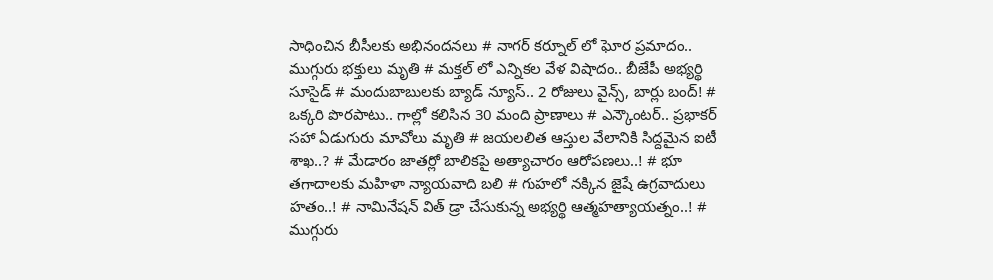సాధించిన బీసీలకు అభినందనలు # నాగర్ కర్నూల్ లో ఘోర ప్రమాదం.. ముగ్గురు భక్తులు మృతి # మక్తల్ లో ఎన్నికల వేళ విషాదం.. బీజేపీ అభ్యర్థి సూసైడ్ # మందుబాబులకు బ్యాడ్ న్యూస్.. 2 రోజులు వైన్స్, బార్లు బంద్! # ఒక్కరి పొరపాటు.. గాల్లో కలిసిన 30 మంది ప్రాణాలు # ఎన్కౌంటర్.. ప్రభాకర్ సహా ఏడుగురు మావోలు మృతి # జయలలిత ఆస్తుల వేలానికి సిద్దమైన ఐటీ శాఖ..? # మేడారం జాతర్లో బాలికపై అత్యాచారం ఆరోపణలు..! # భూ తగాదాలకు మహిళా న్యాయవాది బలి # గుహలో నక్కిన జైషే ఉగ్రవాదులు హతం..! # నామినేషన్ విత్ డ్రా చేసుకున్న అభ్యర్థి ఆత్మహత్యాయత్నం..! # ముగ్గురు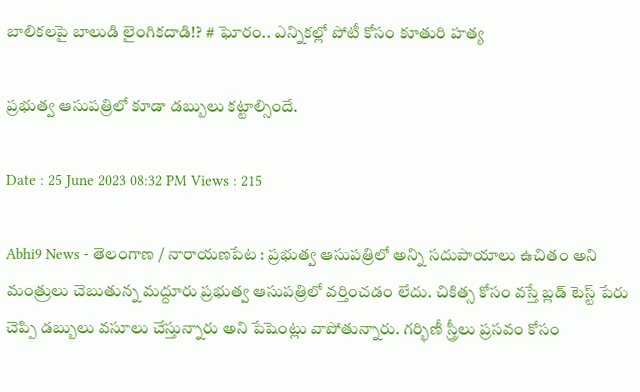బాలికలపై బాలుడి లైంగికదాడి!? # ఘోరం.. ఎన్నికల్లో పోటీ కోసం కూతురి హత్య

ప్రభుత్వ ఆసుపత్రిలో కూడా డబ్బులు కట్టాల్సిందే.

Date : 25 June 2023 08:32 PM Views : 215

Abhi9 News - తెలంగాణ / నారాయణపేట : ప్రభుత్వ ఆసుపత్రిలో అన్ని సదుపాయాలు ఉచితం అని మంత్రులు చెబుతున్న మద్దూరు ప్రభుత్వ ఆసుపత్రిలో వర్తించడం లేదు. చికిత్స కోసం వస్తే బ్లడ్ టెస్ట్ పేరు చెప్పి డబ్బులు వసూలు చేస్తున్నారు అని పేషెంట్లు వాపోతున్నారు. గర్భిణీ స్త్రీలు ప్రసవం కోసం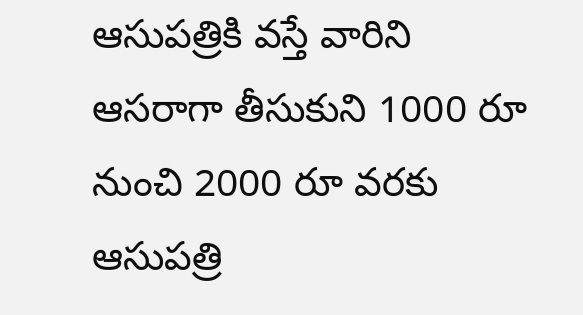ఆసుపత్రికి వస్తే వారిని ఆసరాగా తీసుకుని 1000 రూ నుంచి 2000 రూ వరకు ఆసుపత్రి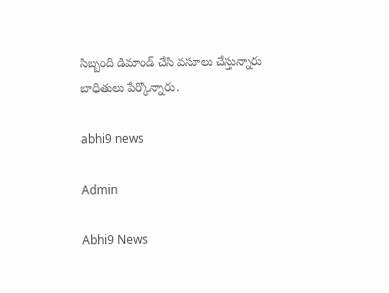సిబ్బంది డిమాండ్ చేసి వసూలు చేస్తున్నారు బాధితులు పేర్కొన్నారు.

abhi9 news

Admin

Abhi9 News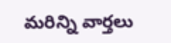మరిన్ని వార్తలు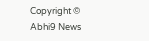Copyright © Abhi9 News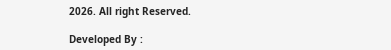2026. All right Reserved.

Developed By :